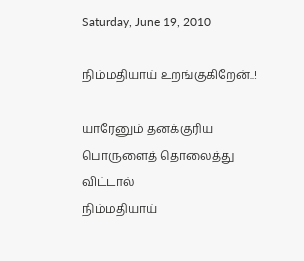Saturday, June 19, 2010

நிம்மதியாய் உறங்குகிறேன்..!

யாரேனும் தனக்குரிய
பொருளைத் தொலைத்து விட்டால்
நிம்மதியாய்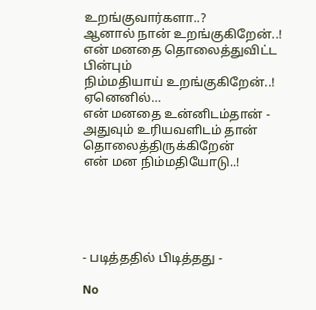உறங்குவார்களா..?
ஆனால் நான் உறங்குகிறேன்..!
என் மனதை தொலைத்துவிட்ட பின்பும்
நிம்மதியாய் உறங்குகிறேன்..!
ஏனெனில்…
என் மனதை உன்னிடம்தான் -
அதுவும் உரியவளிடம் தான்
தொலைத்திருக்கிறேன்
என் மன நிம்மதியோடு..!





- படித்ததில் பிடித்தது -

No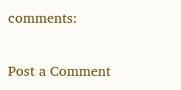comments:

Post a Comment